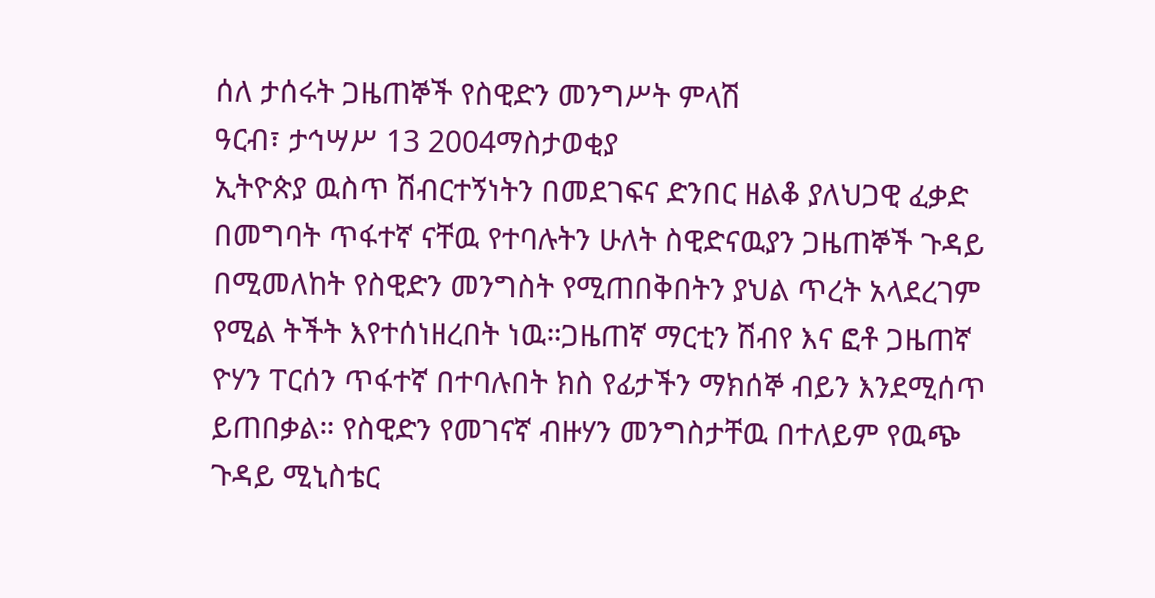ሰለ ታሰሩት ጋዜጠኞች የስዊድን መንግሥት ምላሽ
ዓርብ፣ ታኅሣሥ 13 2004ማስታወቂያ
ኢትዮጵያ ዉስጥ ሽብርተኝነትን በመደገፍና ድንበር ዘልቆ ያለህጋዊ ፈቃድ በመግባት ጥፋተኛ ናቸዉ የተባሉትን ሁለት ስዊድናዉያን ጋዜጠኞች ጉዳይ በሚመለከት የስዊድን መንግስት የሚጠበቅበትን ያህል ጥረት አላደረገም የሚል ትችት እየተሰነዘረበት ነዉ።ጋዜጠኛ ማርቲን ሽብየ እና ፎቶ ጋዜጠኛ ዮሃን ፐርሰን ጥፋተኛ በተባሉበት ክስ የፊታችን ማክሰኞ ብይን እንደሚሰጥ ይጠበቃል። የስዊድን የመገናኛ ብዙሃን መንግስታቸዉ በተለይም የዉጭ ጉዳይ ሚኒስቴር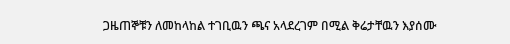ጋዜጠኞቹን ለመከላከል ተገቢዉን ጫና አላደረገም በሚል ቅሬታቸዉን እያሰሙ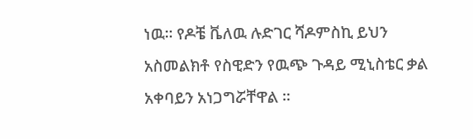ነዉ። የዶቼ ቬለዉ ሉድገር ሻዶምስኪ ይህን አስመልክቶ የስዊድን የዉጭ ጉዳይ ሚኒስቴር ቃል አቀባይን አነጋግሯቸዋል ።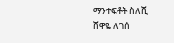ማንተፍቶት ስለሺ
ሸዋዬ ለገሰ